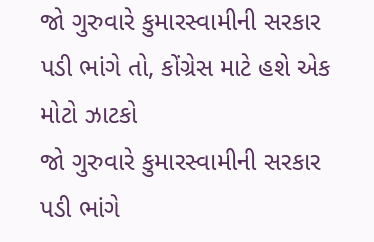જો ગુરુવારે કુમારસ્વામીની સરકાર પડી ભાંગે તો, કોંગ્રેસ માટે હશે એક મોટો ઝાટકો
જો ગુરુવારે કુમારસ્વામીની સરકાર પડી ભાંગે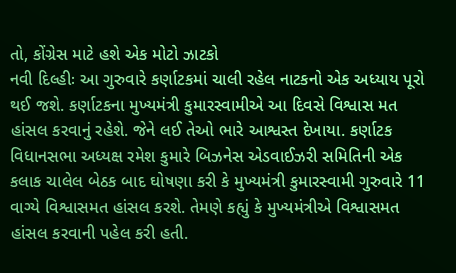તો, કોંગ્રેસ માટે હશે એક મોટો ઝાટકો
નવી દિલ્હીઃ આ ગુરુવારે કર્ણાટકમાં ચાલી રહેલ નાટકનો એક અધ્યાય પૂરો થઈ જશે. કર્ણાટકના મુખ્યમંત્રી કુમારસ્વામીએ આ દિવસે વિશ્વાસ મત હાંસલ કરવાનું રહેશે. જેને લઈ તેઓ ભારે આશ્વસ્ત દેખાયા. કર્ણાટક વિધાનસભા અધ્યક્ષ રમેશ કુમારે બિઝનેસ એડવાઈઝરી સમિતિની એક કલાક ચાલેલ બેઠક બાદ ઘોષણા કરી કે મુખ્યમંત્રી કુમારસ્વામી ગુરુવારે 11 વાગ્યે વિશ્વાસમત હાંસલ કરશે. તેમણે કહ્યું કે મુખ્યમંત્રીએ વિશ્વાસમત હાંસલ કરવાની પહેલ કરી હતી.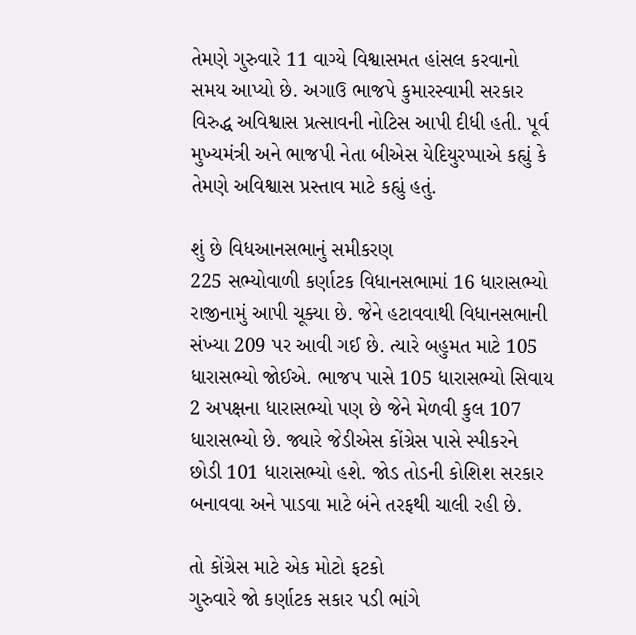તેમણે ગુરુવારે 11 વાગ્યે વિશ્વાસમત હાંસલ કરવાનો સમય આપ્યો છે. અગાઉ ભાજપે કુમારસ્વામી સરકાર વિરુદ્ધ અવિશ્વાસ પ્રત્સાવની નોટિસ આપી દીધી હતી. પૂર્વ મુખ્યમંત્રી અને ભાજપી નેતા બીએસ યેદિયુરપ્પાએ કહ્યું કે તેમણે અવિશ્વાસ પ્રસ્તાવ માટે કહ્યું હતું.

શું છે વિધઆનસભાનું સમીકરણ
225 સભ્યોવાળી કર્ણાટક વિધાનસભામાં 16 ધારાસભ્યો રાજીનામું આપી ચૂક્યા છે. જેને હટાવવાથી વિધાનસભાની સંખ્યા 209 પર આવી ગઈ છે. ત્યારે બહુમત માટે 105 ધારાસભ્યો જોઈએ. ભાજપ પાસે 105 ધારાસભ્યો સિવાય 2 અપક્ષના ધારાસભ્યો પણ છે જેને મેળવી કુલ 107 ધારાસભ્યો છે. જ્યારે જેડીએસ કોંગ્રેસ પાસે સ્પીકરને છોડી 101 ધારાસભ્યો હશે. જોડ તોડની કોશિશ સરકાર બનાવવા અને પાડવા માટે બંને તરફથી ચાલી રહી છે.

તો કોંગ્રેસ માટે એક મોટો ફટકો
ગુરુવારે જો કર્ણાટક સકાર પડી ભાંગે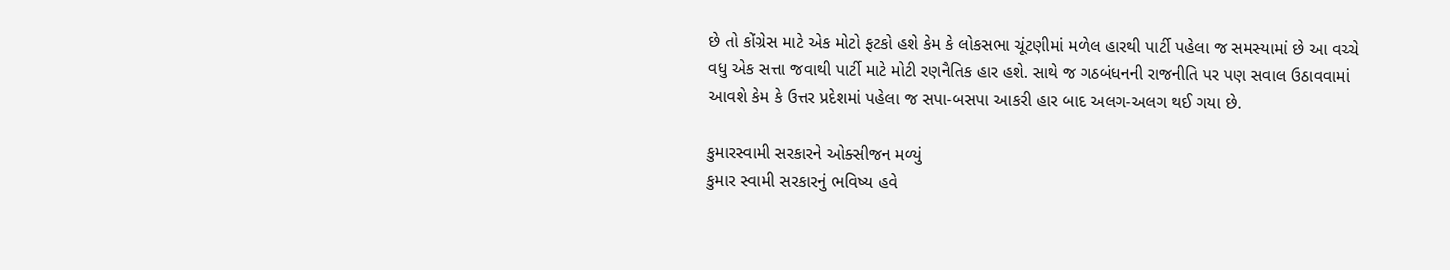છે તો કોંગ્રેસ માટે એક મોટો ફટકો હશે કેમ કે લોકસભા ચૂંટણીમાં મળેલ હારથી પાર્ટી પહેલા જ સમસ્યામાં છે આ વચ્ચે વધુ એક સત્તા જવાથી પાર્ટી માટે મોટી રણનૈતિક હાર હશે. સાથે જ ગઠબંધનની રાજનીતિ પર પણ સવાલ ઉઠાવવામાં આવશે કેમ કે ઉત્તર પ્રદેશમાં પહેલા જ સપા-બસપા આકરી હાર બાદ અલગ-અલગ થઈ ગયા છે.

કુમારસ્વામી સરકારને ઓક્સીજન મળ્યું
કુમાર સ્વામી સરકારનું ભવિષ્ય હવે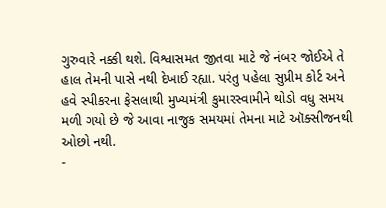ગુરુવારે નક્કી થશે. વિશ્વાસમત જીતવા માટે જે નંબર જોઈએ તે હાલ તેમની પાસે નથી દેખાઈ રહ્યા. પરંતુ પહેલા સુપ્રીમ કોર્ટ અને હવે સ્પીકરના ફેસલાથી મુખ્યમંત્રી કુમારસ્વામીને થોડો વધુ સમય મળી ગયો છે જે આવા નાજુક સમયમાં તેમના માટે ઑક્સીજનથી ઓછો નથી.
-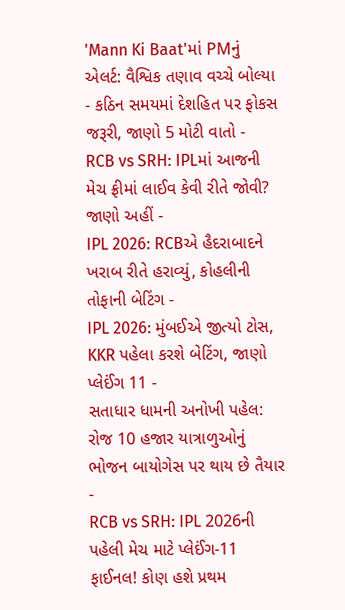'Mann Ki Baat'માં PMનું એલર્ટ: વૈશ્વિક તણાવ વચ્ચે બોલ્યા - કઠિન સમયમાં દેશહિત પર ફોકસ જરૂરી, જાણો 5 મોટી વાતો -
RCB vs SRH: IPLમાં આજની મેચ ફ્રીમાં લાઈવ કેવી રીતે જોવી? જાણો અહીં -
IPL 2026: RCBએ હૈદરાબાદને ખરાબ રીતે હરાવ્યું, કોહલીની તોફાની બેટિંગ -
IPL 2026: મુંબઈએ જીત્યો ટોસ, KKR પહેલા કરશે બેટિંગ, જાણો પ્લેઈંગ 11 -
સતાધાર ધામની અનોખી પહેલ: રોજ 10 હજાર યાત્રાળુઓનું ભોજન બાયોગેસ પર થાય છે તૈયાર -
RCB vs SRH: IPL 2026ની પહેલી મેચ માટે પ્લેઈંગ-11 ફાઈનલ! કોણ હશે પ્રથમ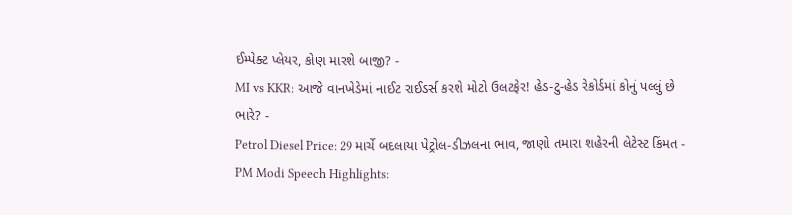ઈમ્પેક્ટ પ્લેયર, કોણ મારશે બાજી? -
MI vs KKR: આજે વાનખેડેમાં નાઈટ રાઈડર્સ કરશે મોટો ઉલટફેર! હેડ-ટુ-હેડ રેકોર્ડમાં કોનું પલ્લું છે ભારે? -
Petrol Diesel Price: 29 માર્ચે બદલાયા પેટ્રોલ-ડીઝલના ભાવ, જાણો તમારા શહેરની લેટેસ્ટ કિંમત -
PM Modi Speech Highlights: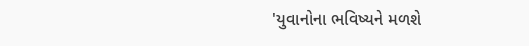'યુવાનોના ભવિષ્યને મળશે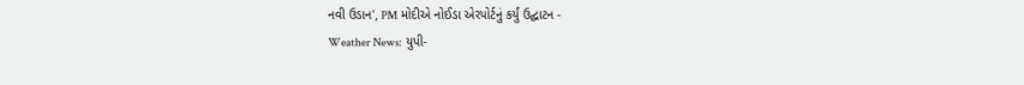નવી ઉડાન', PM મોદીએ નોઈડા એરપોર્ટનું કર્યું ઉદ્ઘાટન -
Weather News: યુપી-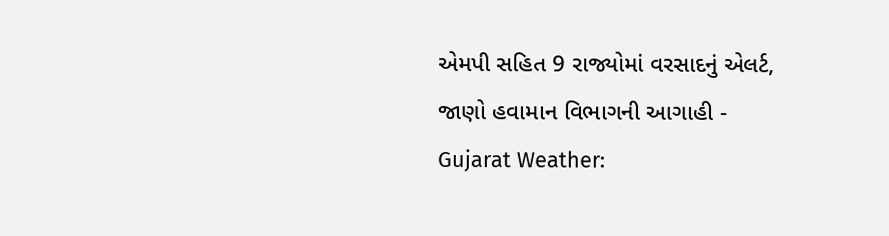એમપી સહિત 9 રાજ્યોમાં વરસાદનું એલર્ટ, જાણો હવામાન વિભાગની આગાહી -
Gujarat Weather: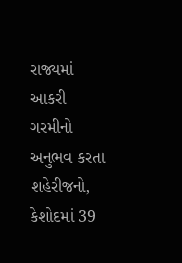રાજ્યમાં આકરી ગરમીનો અનુભવ કરતા શહેરીજનો, કેશોદમાં 39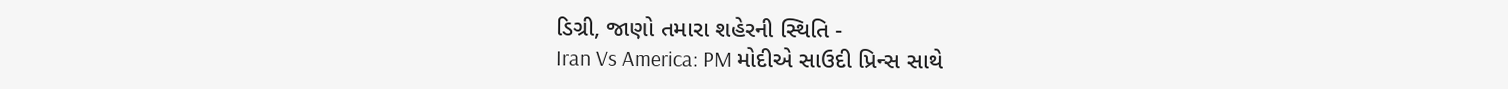ડિગ્રી, જાણો તમારા શહેરની સ્થિતિ -
Iran Vs America: PM મોદીએ સાઉદી પ્રિન્સ સાથે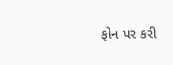ફોન પર કરી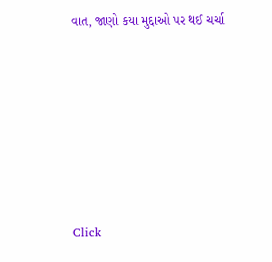વાત, જાણો કયા મુદ્દાઓ પર થઈ ચર્ચા







Click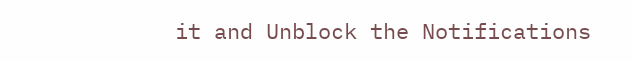it and Unblock the Notifications